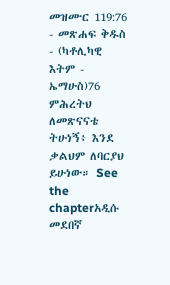መዝሙር 119:76 - መጽሐፍ ቅዱስ - (ካቶሊካዊ እትም - ኤማሁስ)76 ምሕረትህ ለመጽናናቴ ትሁነኝ፥ እንደ ቃልህም ለባርያህ ይሁነው። See the chapterአዲሱ መደበኛ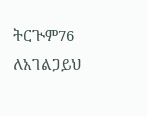ትርጒም76 ለአገልጋይህ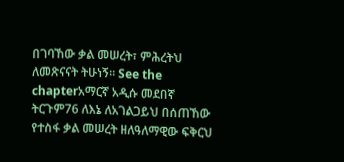በገባኸው ቃል መሠረት፣ ምሕረትህ ለመጽናናት ትሁነኝ። See the chapterአማርኛ አዲሱ መደበኛ ትርጉም76 ለእኔ ለአገልጋይህ በሰጠኸው የተስፋ ቃል መሠረት ዘለዓለማዊው ፍቅርህ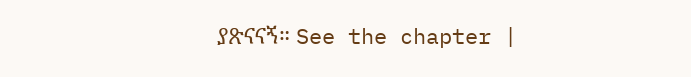ያጽናናኝ። See the chapter |